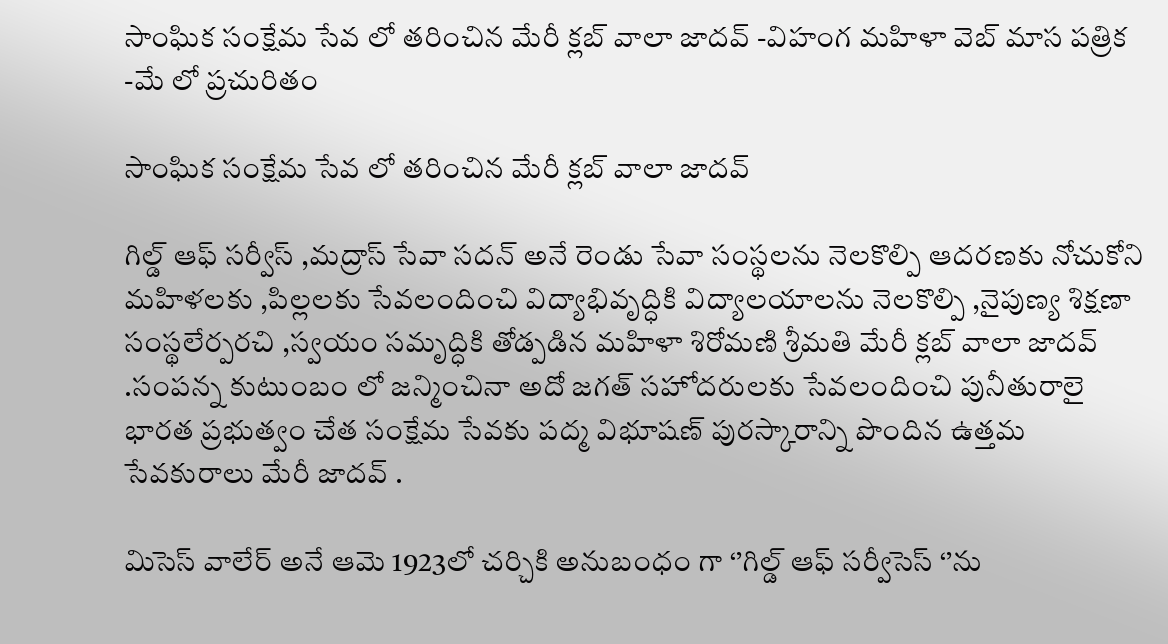సాంఘిక సంక్షేమ సేవ లో తరించిన మేరీ క్లబ్ వాలా జాదవ్ -విహంగ మహిళా వెబ్ మాస పత్రిక -మే లో ప్రచురితం

సాంఘిక సంక్షేమ సేవ లో తరించిన మేరీ క్లబ్ వాలా జాదవ్

గిల్డ్ ఆఫ్ సర్వీస్ ,మద్రాస్ సేవా సదన్ అనే రెండు సేవా సంస్థలను నెలకొల్పి ఆదరణకు నోచుకోని మహిళలకు ,పిల్లలకు సేవలందించి విద్యాభివృద్ధికి విద్యాలయాలను నెలకొల్పి ,నైపుణ్య శిక్షణా సంస్థలేర్పరచి ,స్వయం సమృద్ధికి తోడ్పడిన మహిళా శిరోమణి శ్రీమతి మేరీ క్లబ్ వాలా జాదవ్ .సంపన్న కుటుంబం లో జన్మించినా అదో జగత్ సహోదరులకు సేవలందించి పునీతురాలై భారత ప్రభుత్వం చేత సంక్షేమ సేవకు పద్మ విభూషణ్ పురస్కారాన్ని పొందిన ఉత్తమ సేవకురాలు మేరీ జాదవ్ .

మిసెస్ వాలేర్ అనే ఆమె 1923లో చర్చికి అనుబంధం గా ‘’గిల్డ్ ఆఫ్ సర్వీసెస్ ‘’ను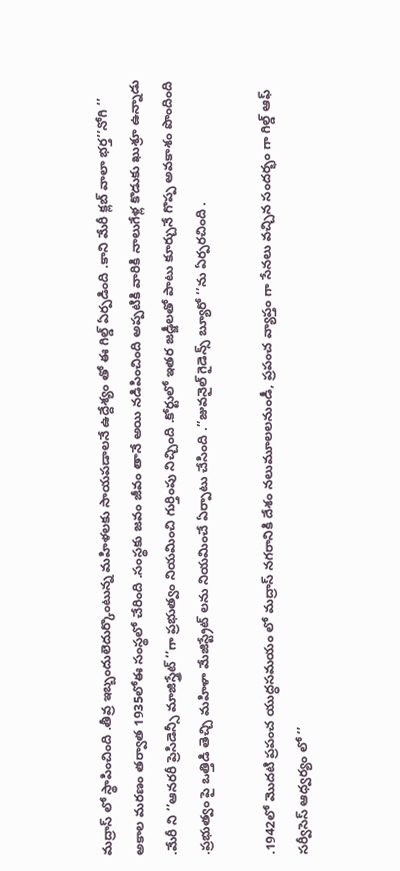మద్రాస్ లో స్థాపించింది .తీవ్ర ఇబ్బందులెదుర్కొంటున్న మహిళలకు సాయపడాలనే ఉద్దేశ్యం తో ఈ గిల్డ్ ఏర్పడింది .కాని మేరీ క్లబ్ వాలా భర్త’’నోగి ‘’ అకాల మరణం తర్వాత 1935లోఈ సంస్థలో చేరింది .సంస్థకు జవం జీవం తానే అయి నడిపించింది అప్పటికి వారికి నాలుగేళ్ల కొడుకు ఖుశ్రూ ఉన్నాడు .మేరీ ని ‘’ఆనరరీ ప్రెసిడెన్సీ మాజిస్త్రేట్ ‘’గా ప్రభుత్వం నియమించి గుర్తింపు నిచ్చింది .కోర్టులో ఇతర జడ్జీలతో పాటు కూర్చునే గొప్ప అవకాశం పొందింది .ప్రభుత్వం పై ఒత్తిడి తెచ్చి మహిళా మేజిస్ట్రేట్ లను నియమించే ఏర్పాటు చేసింది .’’జువనైల్ గైడెన్స్ బ్యూరో ‘’ను ఏర్పరచింది .

.1942లో మొదటి ప్రపంచ యుద్ధసమయం లో మద్రాస్ నగరానికి దేశం నలుమూలలనుండీ, ప్రపంచ వ్యాప్తం గా సేనలు వచ్చిన సందర్భం గా గిల్డ్ ఆఫ్ సర్వీసెస్ ఆధ్వర్యం లో ‘’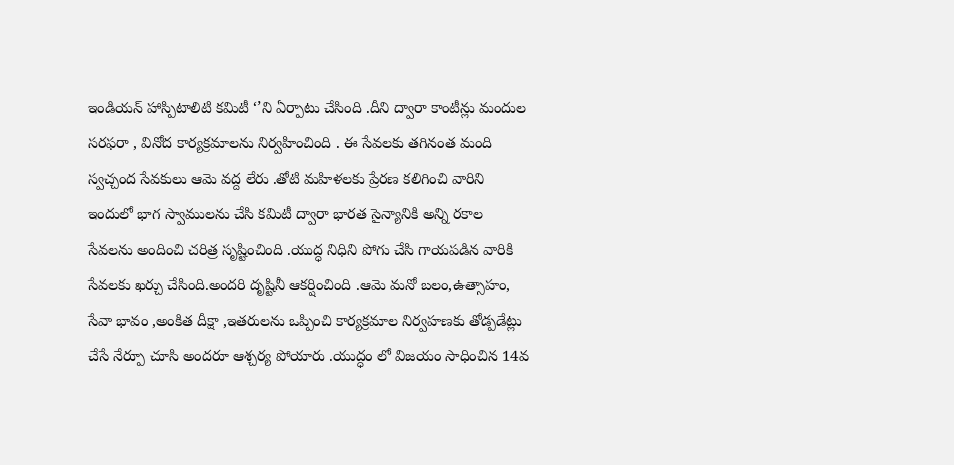ఇండియన్ హాస్పిటాలిటి కమిటీ ‘’ని ఏర్పాటు చేసింది .దీని ద్వారా కాంటీన్లు మందుల సరఫరా , వినోద కార్యక్రమాలను నిర్వహించింది . ఈ సేవలకు తగినంత మంది స్వచ్చంద సేవకులు ఆమె వద్ద లేరు .తోటి మహిళలకు ప్రేరణ కలిగించి వారిని ఇందులో భాగ స్వాములను చేసి కమిటీ ద్వారా భారత సైన్యానికి అన్ని రకాల సేవలను అందించి చరిత్ర సృష్టించింది .యుద్ధ నిధిని పోగు చేసి గాయపడిన వారికి సేవలకు ఖర్చు చేసింది.అందరి దృష్టినీ ఆకర్షించింది .ఆమె మనో బలం,ఉత్సాహం, సేవా భావం ,అంకిత దీక్షా ,ఇతరులను ఒప్పించి కార్యక్రమాల నిర్వహణకు తోడ్పడేట్లు చేసే నేర్పూ చూసి అందరూ ఆశ్చర్య పోయారు .యుద్ధం లో విజయం సాధించిన 14వ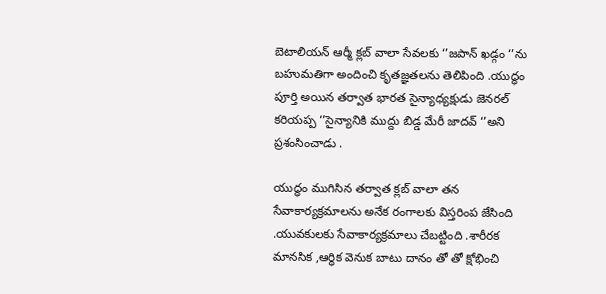బెటాలియన్ ఆర్మీ క్లబ్ వాలా సేవలకు ‘’జపాన్ ఖడ్గం ‘’ను బహుమతిగా అందించి కృతజ్ఞతలను తెలిపింది .యుద్ధం పూర్తి అయిన తర్వాత భారత సైన్యాధ్యక్షుడు జెనరల్ కరియప్ప ‘’సైన్యానికి ముద్దు బిడ్డ మేరీ జాదవ్ ‘’అని ప్రశంసించాడు .

యుద్ధం ముగిసిన తర్వాత క్లబ్ వాలా తన సేవాకార్యక్రమాలను అనేక రంగాలకు విస్తరింప జేసింది .యువకులకు సేవాకార్యక్రమాలు చేబట్టింది .శారీరక మానసిక ,ఆర్ధిక వెనుక బాటు దానం తో తో క్షోభించి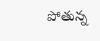పోతున్న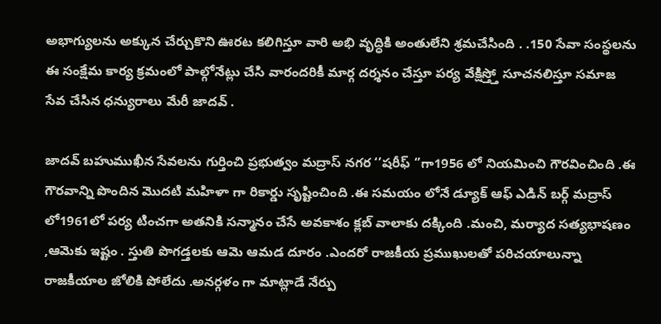అభాగ్యులను అక్కున చేర్చుకొని ఊరట కలిగిస్తూ వారి అభి వృద్ధికి అంతులేని శ్రమచేసింది . .150 సేవా సంస్థలను ఈ సంక్షేమ కార్య క్రమంలో పాల్గోనేట్లు చేసి వారందరికీ మార్గ దర్శనం చేస్తూ పర్య వేక్షిస్త్తో సూచనలిస్తూ సమాజ సేవ చేసిన ధన్యురాలు మేరీ జాదవ్ .

జాదవ్ బహుముఖీన సేవలను గుర్తించి ప్రభుత్వం మద్రాస్ నగర ‘’షరీఫ్ ‘’గా1956 లో నియమించి గౌరవించింది .ఈ గౌరవాన్ని పొందిన మొదటి మహిళా గా రికార్డు సృష్టించింది .ఈ సమయం లోనే డ్యూక్ ఆఫ్ ఎడిన్ బర్గ్ మద్రాస్ లో1961లో పర్య టించగా అతనికి సన్మానం చేసే అవకాశం క్లబ్ వాలాకు దక్కింది .మంచి, మర్యాద సత్యభాషణం ,ఆమెకు ఇష్టం . స్తుతి పొగడ్తలకు ఆమె ఆమడ దూరం .ఎందరో రాజకీయ ప్రముఖులతో పరిచయాలున్నా రాజకీయాల జోలికి పోలేదు .అనర్గళం గా మాట్లాడే నేర్పు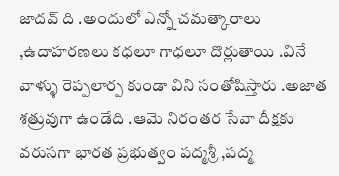జాదవ్ ది .అందులో ఎన్నో చమత్కారాలు ,ఉదాహరణలు కధలూ గాధలూ దొర్లుతాయి .వినే వాళ్ళు రెప్పలార్ప కుండా విని సంతోషిస్తారు .అజాత శత్రువుగా ఉండేది .ఆమె నిరంతర సేవా దీక్షకు వరుసగా భారత ప్రభుత్వం పద్మశ్రీ ,పద్మ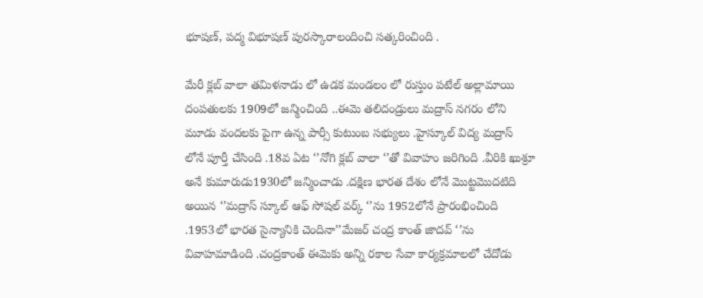భూషణ్, పద్మ విభూషణ్ పురస్కారాలందించి సత్కరించింది .

మేరీ క్లబ్ వాలా తమిళనాడు లో ఉడక మండలం లో రుస్తుం పటేల్ అల్లామాయి దంపతులకు 1909లో జన్మించింది ..ఈమె తలిదండ్రులు మద్రాస్ నగరం లోని మూడు వందలకు పైగా ఉన్న పార్సీ కుటుంబ సభ్యులు .హైస్కూల్ విద్య మద్రాస్ లోనే పూర్తీ చేసింది .18వ ఏట ‘’నోగి క్లబ్ వాలా ‘’తో వివాహం జరిగింది .వీరికి ఖుశ్రూ అనే కుమారుడు1930లో జన్మించాడు .దక్షిణ భారత దేశం లోనే మొట్టమొదటిది అయిన ‘’మద్రాస్ స్కూల్ ఆఫ్ సోషల్ వర్క్ ‘’ను 1952లోనే ప్రారంభించింది .1953లో భారత సైన్యానికి చెందినా’’మేజర్ చంద్ర కాంత్ జాదవ్ ‘’ను వివాహమాడింది .చంద్రకాంత్ ఈమెకు అన్ని రకాల సేవా కార్యక్రమాలలో చేదోడు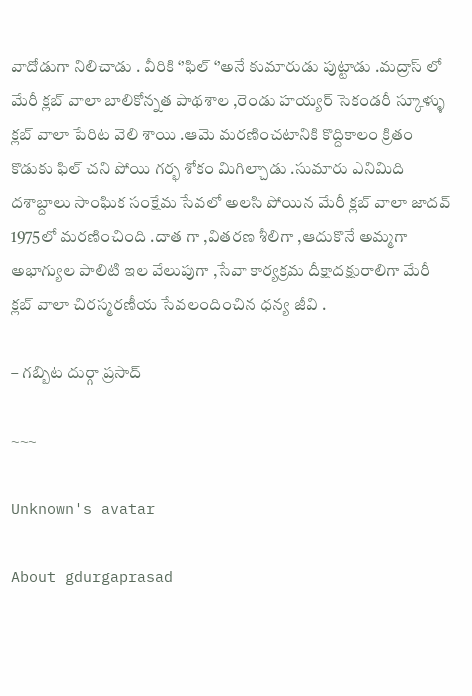వాదోడుగా నిలిచాడు . వీరికి ‘’ఫిల్ ‘’అనే కుమారుడు పుట్టాడు .మద్రాస్ లో మేరీ క్లబ్ వాలా బాలికోన్నత పాథశాల ,రెండు హయ్యర్ సెకండరీ స్కూళ్ళు క్లబ్ వాలా పేరిట వెలి శాయి .ఆమె మరణించటానికి కొద్దికాలం క్రితం కొడుకు ఫిల్ చని పోయి గర్భ శోకం మిగిల్చాడు .సుమారు ఎనిమిది దశాబ్దాలు సాంఘిక సంక్షేమ సేవలో అలసి పోయిన మేరీ క్లబ్ వాలా జాదవ్ 1975లో మరణించింది .దాత గా ,వితరణ శీలిగా ,ఆదుకొనే అమ్మగా అభాగ్యుల పాలిటి ఇల వేలుపుగా ,సేవా కార్యక్రమ దీక్షాదక్షురాలిగా మేరీ క్లబ్ వాలా చిరస్మరణీయ సేవలందించిన ధన్య జీవి .

– గబ్బిట దుర్గా ప్రసాద్

~~~

Unknown's avatar

About gdurgaprasad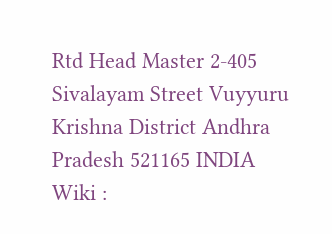Rtd Head Master 2-405 Sivalayam Street Vuyyuru Krishna District Andhra Pradesh 521165 INDIA Wiki :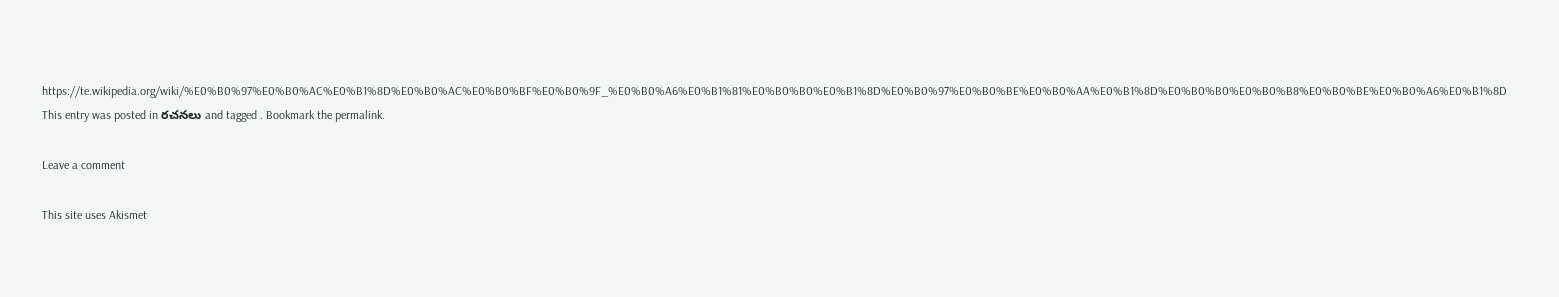https://te.wikipedia.org/wiki/%E0%B0%97%E0%B0%AC%E0%B1%8D%E0%B0%AC%E0%B0%BF%E0%B0%9F_%E0%B0%A6%E0%B1%81%E0%B0%B0%E0%B1%8D%E0%B0%97%E0%B0%BE%E0%B0%AA%E0%B1%8D%E0%B0%B0%E0%B0%B8%E0%B0%BE%E0%B0%A6%E0%B1%8D
This entry was posted in రచనలు and tagged . Bookmark the permalink.

Leave a comment

This site uses Akismet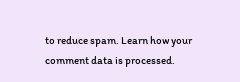to reduce spam. Learn how your comment data is processed.